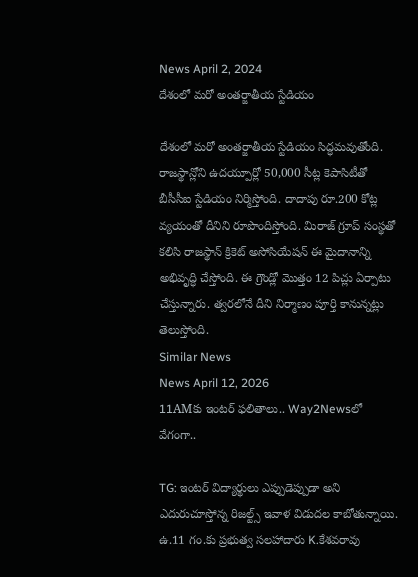News April 2, 2024
దేశంలో మరో అంతర్జాతీయ స్టేడియం

దేశంలో మరో అంతర్జాతీయ స్టేడియం సిద్ధమవుతోంది. రాజస్థాన్లోని ఉదయ్పూర్లో 50,000 సీట్ల కెపాసిటీతో బీసీసీఐ స్టేడియం నిర్మిస్తోంది. దాదాపు రూ.200 కోట్ల వ్యయంతో దీనిని రూపొందిస్తోంది. మిరాజ్ గ్రూప్ సంస్థతో కలిసి రాజస్థాన్ క్రికెట్ అసోసియేషన్ ఈ మైదానాన్ని అభివృద్ధి చేస్తోంది. ఈ గ్రౌండ్లో మొత్తం 12 పిచ్లు ఏర్పాటు చేస్తున్నారు. త్వరలోనే దీని నిర్మాణం పూర్తి కానున్నట్లు తెలుస్తోంది.
Similar News
News April 12, 2026
11AMకు ఇంటర్ ఫలితాలు.. Way2Newsలో వేగంగా..

TG: ఇంటర్ విద్యార్థులు ఎప్పుడెప్పుడా అని ఎదురుచూస్తోన్న రిజల్ట్స్ ఇవాళ విడుదల కాబోతున్నాయి. ఉ.11 గం.కు ప్రభుత్వ సలహాదారు K.కేశవరావు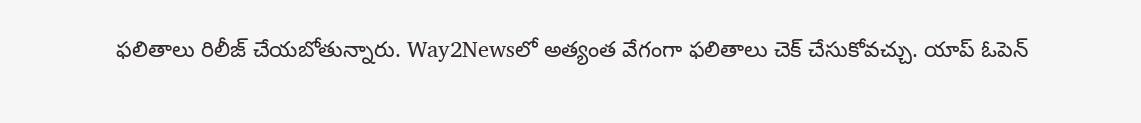ఫలితాలు రిలీజ్ చేయబోతున్నారు. Way2Newsలో అత్యంత వేగంగా ఫలితాలు చెక్ చేసుకోవచ్చు. యాప్ ఓపెన్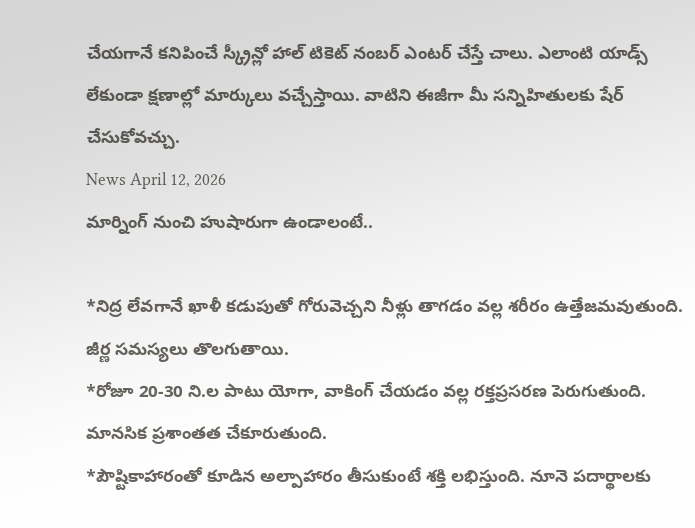చేయగానే కనిపించే స్క్రీన్లో హాల్ టికెట్ నంబర్ ఎంటర్ చేస్తే చాలు. ఎలాంటి యాడ్స్ లేకుండా క్షణాల్లో మార్కులు వచ్చేస్తాయి. వాటిని ఈజీగా మీ సన్నిహితులకు షేర్ చేసుకోవచ్చు.
News April 12, 2026
మార్నింగ్ నుంచి హుషారుగా ఉండాలంటే..

*నిద్ర లేవగానే ఖాళీ కడుపుతో గోరువెచ్చని నీళ్లు తాగడం వల్ల శరీరం ఉత్తేజమవుతుంది. జీర్ణ సమస్యలు తొలగుతాయి.
*రోజూ 20-30 ని.ల పాటు యోగా, వాకింగ్ చేయడం వల్ల రక్తప్రసరణ పెరుగుతుంది. మానసిక ప్రశాంతత చేకూరుతుంది.
*పౌష్టికాహారంతో కూడిన అల్పాహారం తీసుకుంటే శక్తి లభిస్తుంది. నూనె పదార్థాలకు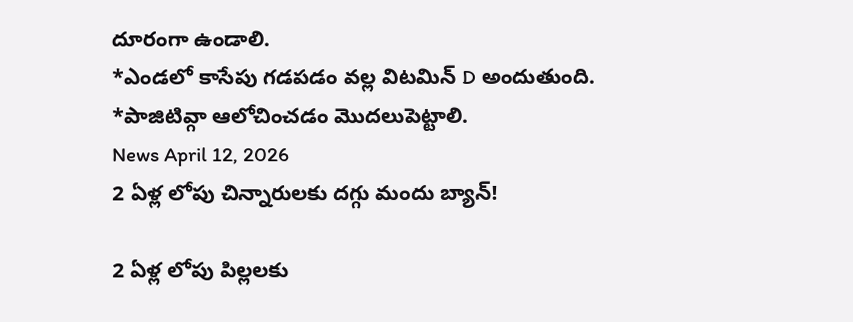దూరంగా ఉండాలి.
*ఎండలో కాసేపు గడపడం వల్ల విటమిన్ D అందుతుంది.
*పాజిటివ్గా ఆలోచించడం మొదలుపెట్టాలి.
News April 12, 2026
2 ఏళ్ల లోపు చిన్నారులకు దగ్గు మందు బ్యాన్!

2 ఏళ్ల లోపు పిల్లలకు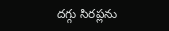దగ్గు సిరప్లను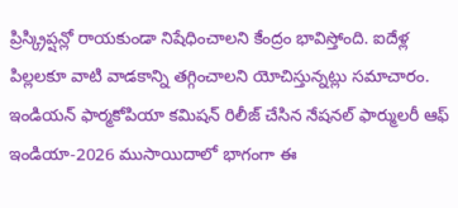ప్రిస్క్రిప్షన్లో రాయకుండా నిషేధించాలని కేంద్రం భావిస్తోంది. ఐదేళ్ల పిల్లలకూ వాటి వాడకాన్ని తగ్గించాలని యోచిస్తున్నట్లు సమాచారం. ఇండియన్ ఫార్మకోపియా కమిషన్ రిలీజ్ చేసిన నేషనల్ ఫార్ములరీ ఆఫ్ ఇండియా-2026 ముసాయిదాలో భాగంగా ఈ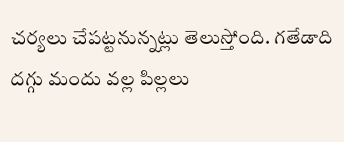చర్యలు చేపట్టనున్నట్లు తెలుస్తోంది. గతేడాది దగ్గు మందు వల్ల పిల్లలు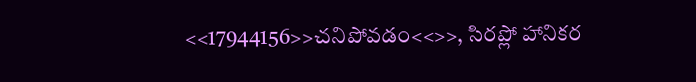<<17944156>>చనిపోవడం<<>>, సిరప్లో హానికర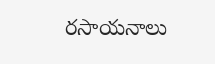రసాయనాలు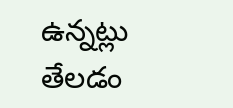ఉన్నట్లు తేలడం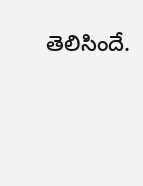తెలిసిందే.